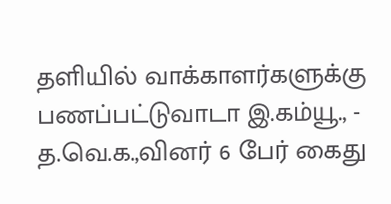தளியில் வாக்காளர்களுக்கு பணப்பட்டுவாடா இ.கம்யூ., - த.வெ.க.,வினர் 6 பேர் கைது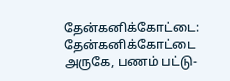தேன்கனிக்கோட்டை: தேன்கனிக்கோட்டை அருகே, பணம் பட்டு-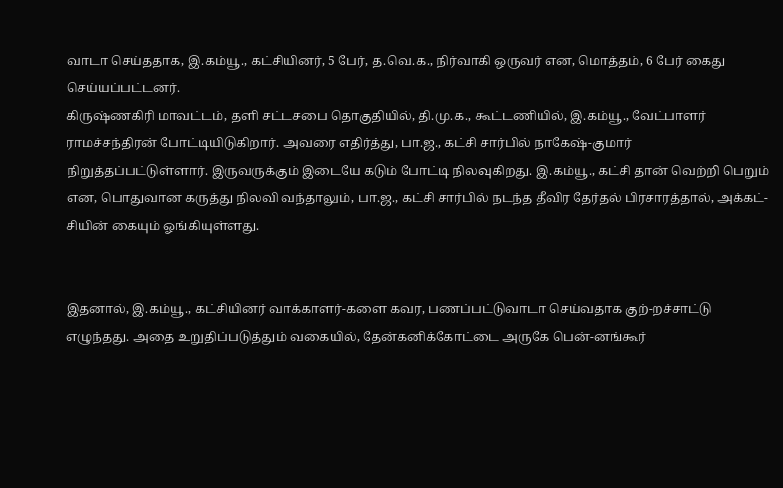வாடா செய்ததாக, இ.கம்யூ., கட்சியினர், 5 பேர், த.வெ.க., நிர்வாகி ஒருவர் என, மொத்தம், 6 பேர் கைது செய்யப்பட்டனர்.
கிருஷ்ணகிரி மாவட்டம், தளி சட்டசபை தொகுதியில், தி.மு.க., கூட்டணியில், இ.கம்யூ., வேட்பாளர் ராமச்சந்திரன் போட்டியிடுகிறார். அவரை எதிர்த்து, பா.ஜ., கட்சி சார்பில் நாகேஷ்-குமார் நிறுத்தப்பட்டுள்ளார். இருவருக்கும் இடையே கடும் போட்டி நிலவுகிறது. இ.கம்யூ., கட்சி தான் வெற்றி பெறும் என, பொதுவான கருத்து நிலவி வந்தாலும், பா.ஜ., கட்சி சார்பில் நடந்த தீவிர தேர்தல் பிரசாரத்தால், அக்கட்-சியின் கையும் ஓங்கியுள்ளது.


இதனால், இ.கம்யூ., கட்சியினர் வாக்காளர்-களை கவர, பணப்பட்டுவாடா செய்வதாக குற்-றச்சாட்டு எழுந்தது. அதை உறுதிப்படுத்தும் வகையில், தேன்கனிக்கோட்டை அருகே பென்-னங்கூர்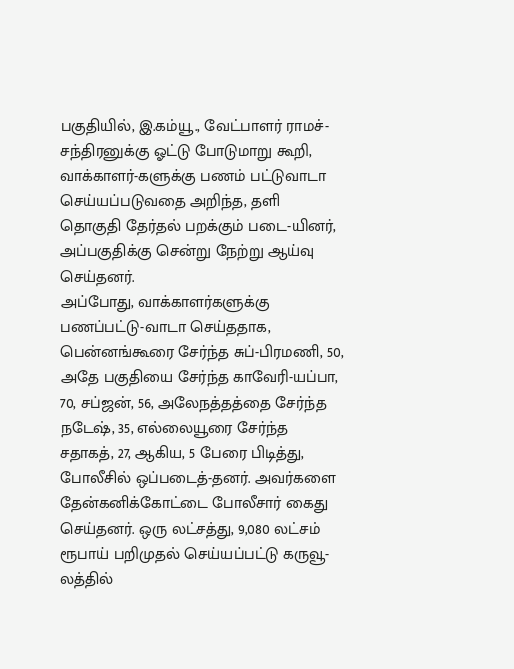பகுதியில், இ.கம்யூ., வேட்பாளர் ராமச்-சந்திரனுக்கு ஓட்டு போடுமாறு கூறி, வாக்காளர்-களுக்கு பணம் பட்டுவாடா செய்யப்படுவதை அறிந்த, தளி தொகுதி தேர்தல் பறக்கும் படை-யினர், அப்பகுதிக்கு சென்று நேற்று ஆய்வு செய்தனர்.
அப்போது, வாக்காளர்களுக்கு பணப்பட்டு-வாடா செய்ததாக, பென்னங்கூரை சேர்ந்த சுப்-பிரமணி, 50, அதே பகுதியை சேர்ந்த காவேரி-யப்பா, 70, சப்ஜன், 56, அலேநத்தத்தை சேர்ந்த நடேஷ், 35, எல்லையூரை சேர்ந்த சதாகத், 27, ஆகிய, 5 பேரை பிடித்து, போலீசில் ஒப்படைத்-தனர். அவர்களை தேன்கனிக்கோட்டை போலீசார் கைது செய்தனர். ஒரு லட்சத்து, 9,080 லட்சம் ரூபாய் பறிமுதல் செய்யப்பட்டு கருவூ-லத்தில்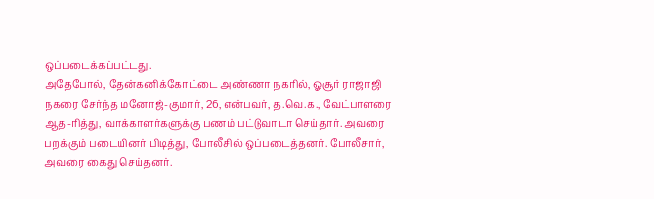ஒப்படைக்கப்பட்டது.
அதேபோல், தேன்கனிக்கோட்டை அண்ணா நகரில், ஓசூர் ராஜாஜி நகரை சேர்ந்த மனோஜ்-குமார், 26, என்பவர், த.வெ.க., வேட்பாளரை ஆத-ரித்து, வாக்காளர்களுக்கு பணம் பட்டுவாடா செய்தார். அவரை பறக்கும் படையினர் பிடித்து, போலீசில் ஒப்படைத்தனர். போலீசார், அவரை கைது செய்தனர்.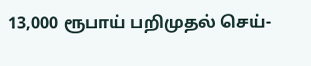13,000 ரூபாய் பறிமுதல் செய்-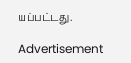யப்பட்டது.

Advertisement